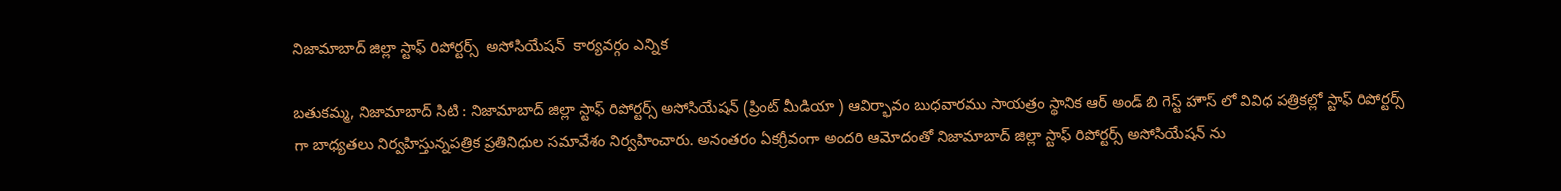నిజామాబాద్ జిల్లా స్టాఫ్ రిపోర్టర్స్  అసోసియేషన్  కార్యవర్గం ఎన్నిక

బతుకమ్మ, నిజామాబాద్ సిటి : నిజామాబాద్ జిల్లా స్టాఫ్ రిపోర్టర్స్ అసోసియేషన్ (ప్రింట్ మీడియా ) ఆవిర్భావం బుధవారము సాయత్రం స్థానిక ఆర్ అండ్ బి గెస్ట్ హౌస్ లో వివిధ పత్రికల్లో స్టాఫ్ రిపోర్టర్స్ గా బాధ్యతలు నిర్వహిస్తున్నపత్రిక ప్రతినిధుల సమావేశం నిర్వహించారు. అనంతరం ఏకగ్రీవంగా అందరి ఆమోదంతో నిజామాబాద్ జిల్లా స్టాఫ్ రిపోర్టర్స్ అసోసియేషన్ ను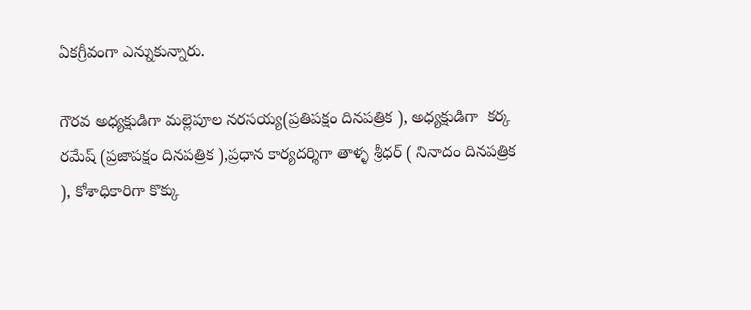ఏకగ్రీవంగా ఎన్నుకున్నారు.

గౌరవ అధ్యక్షుడిగా మల్లెపూల నరసయ్య(ప్రతిపక్షం దినపత్రిక ), అధ్యక్షుడిగా  కర్క రమేష్ (ప్రజాపక్షం దినపత్రిక ),ప్రధాన కార్యదర్శిగా తాళ్ళ శ్రీధర్ ( నినాదం దినపత్రిక ), కోశాధికారిగా కొక్కు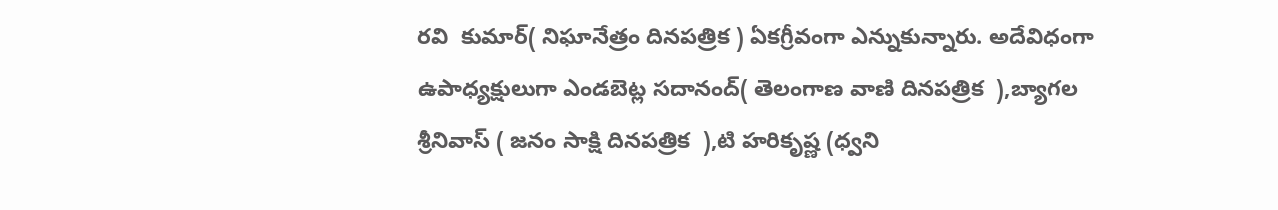రవి  కుమార్( నిఘానేత్రం దినపత్రిక ) ఏకగ్రీవంగా ఎన్నుకున్నారు. అదేవిధంగా ఉపాధ్యక్షులుగా ఎండబెట్ల సదానంద్( తెలంగాణ వాణి దినపత్రిక  ),బ్యాగల శ్రీనివాస్ ( జనం సాక్షి దినపత్రిక  ),టి హరికృష్ణ (ధ్వని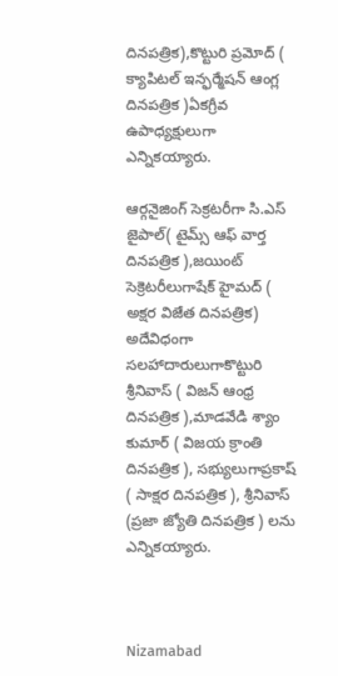దినపత్రిక),కొట్టురి ప్రమోద్ ( క్యాపిటల్ ఇన్ఫర్మేషన్ ఆంగ్ల దినపత్రిక )ఏకగ్రీవ ఉపాధ్యక్షులుగా ఎన్నికయ్యారు.

ఆర్గనైజింగ్ సెక్రటరీగా సి.ఎస్ జైపాల్( టైమ్స్ ఆఫ్ వార్త దినపత్రిక ),జయింట్ సెక్రెటరీలుగాషేక్ హైమద్ ( అక్షర విజేత దినపత్రిక)  అదేవిధంగా సలహాదారులుగాకొట్టురి శ్రీనివాస్ ( విజన్ ఆంధ్ర దినపత్రిక ),మాడవేడి శ్యాం కుమార్ ( విజయ క్రాంతి దినపత్రిక ), సభ్యులుగాప్రకాష్ ( సాక్షర దినపత్రిక ), శ్రీనివాస్ (ప్రజా జ్యోతి దినపత్రిక ) లను ఎన్నికయ్యారు.



Nizamabad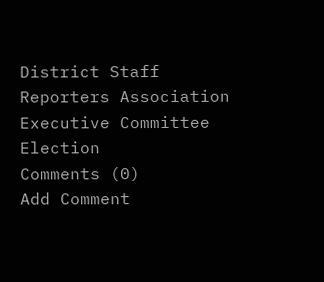District Staff Reporters Association Executive Committee Election
Comments (0)
Add Comment